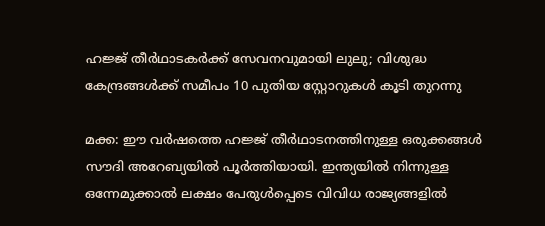ഹജ്ജ് തീർഥാടകർക്ക് സേവനവുമായി ലുലു; വിശുദ്ധ കേന്ദ്രങ്ങൾക്ക് സമീപം 10 പുതിയ സ്റ്റോറുകൾ കൂടി തുറന്നു

മക്ക: ഈ വർഷത്തെ ഹജ്ജ് തീർഥാടനത്തിനുള്ള ഒരുക്കങ്ങൾ സൗദി അറേബ്യയിൽ പൂർത്തിയായി. ഇന്ത്യയിൽ നിന്നുള്ള ഒന്നേമുക്കാൽ ലക്ഷം പേരുൾപ്പെടെ വിവിധ രാജ്യങ്ങളിൽ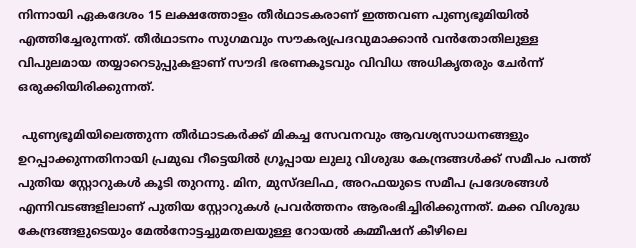നിന്നായി ഏകദേശം 15 ലക്ഷത്തോളം തീർഥാടകരാണ് ഇത്തവണ പുണ്യഭൂമിയിൽ എത്തിച്ചേരുന്നത്. തീർഥാടനം സുഗമവും സൗകര്യപ്രദവുമാക്കാൻ വൻതോതിലുള്ള വിപുലമായ തയ്യാറെടുപ്പുകളാണ് സൗദി ഭരണകൂടവും വിവിധ അധികൃതരും ചേർന്ന് ഒരുക്കിയിരിക്കുന്നത്.

 പുണ്യഭൂമിയിലെത്തുന്ന തീർഥാടകർക്ക് മികച്ച സേവനവും ആവശ്യസാധനങ്ങളും ഉറപ്പാക്കുന്നതിനായി പ്രമുഖ റീട്ടെയിൽ ഗ്രൂപ്പായ ലുലു വിശുദ്ധ കേന്ദ്രങ്ങൾക്ക് സമീപം പത്ത് പുതിയ സ്റ്റോറുകൾ കൂടി തുറന്നു. മിന, മുസ്ദലിഫ, അറഫയുടെ സമീപ പ്രദേശങ്ങൾ എന്നിവടങ്ങളിലാണ് പുതിയ സ്റ്റോറുകൾ പ്രവർത്തനം ആരംഭിച്ചിരിക്കുന്നത്. മക്ക വിശുദ്ധ കേന്ദ്രങ്ങളുടെയും മേൽനോട്ടച്ചുമതലയുള്ള റോയൽ കമ്മീഷന് കീഴിലെ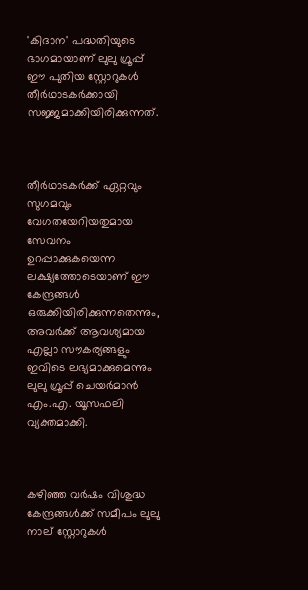'കിദാന' പദ്ധതിയുടെ ഭാഗമായാണ് ലുലു ഗ്രൂപ്പ് ഈ പുതിയ സ്റ്റോറുകൾ തീർഥാടകർക്കായി സജ്ജമാക്കിയിരിക്കുന്നത്.



തീർഥാടകർക്ക് ഏറ്റവും സുഗമവും വേഗതയേറിയതുമായ സേവനം ഉറപ്പാക്കുകയെന്ന ലക്ഷ്യത്തോടെയാണ് ഈ കേന്ദ്രങ്ങൾ ഒരുക്കിയിരിക്കുന്നതെന്നും, അവർക്ക് ആവശ്യമായ എല്ലാ സൗകര്യങ്ങളും ഇവിടെ ലഭ്യമാക്കുമെന്നും ലുലു ഗ്രൂപ്പ് ചെയർമാൻ എം.എ. യൂസഫലി വ്യക്തമാക്കി.



കഴിഞ്ഞ വർഷം വിശുദ്ധ കേന്ദ്രങ്ങൾക്ക് സമീപം ലുലു നാല് സ്റ്റോറുകൾ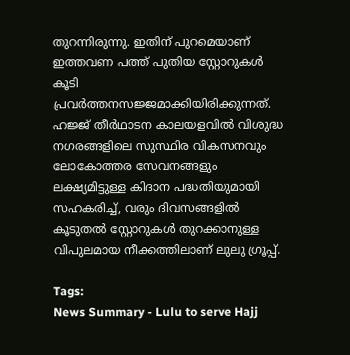തുറന്നിരുന്നു. ഇതിന് പുറമെയാണ് ഇത്തവണ പത്ത് പുതിയ സ്റ്റോറുകൾ കൂടി പ്രവർത്തനസജ്ജമാക്കിയിരിക്കുന്നത്. ഹജ്ജ് തീർഥാടന കാലയളവിൽ വിശുദ്ധ നഗരങ്ങളിലെ സുസ്ഥിര വികസനവും ലോകോത്തര സേവനങ്ങളും ലക്ഷ്യമിട്ടുള്ള കിദാന പദ്ധതിയുമായി സഹകരിച്ച്, വരും ദിവസങ്ങളിൽ കൂടുതൽ സ്റ്റോറുകൾ തുറക്കാനുള്ള വിപുലമായ നീക്കത്തിലാണ് ലുലു ഗ്രൂപ്പ്.

Tags:
News Summary - Lulu to serve Hajj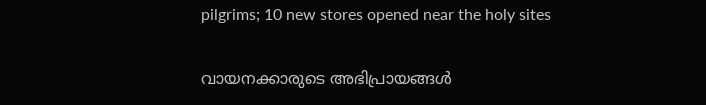pilgrims; 10 new stores opened near the holy sites

വായനക്കാരുടെ അഭിപ്രായങ്ങള്‍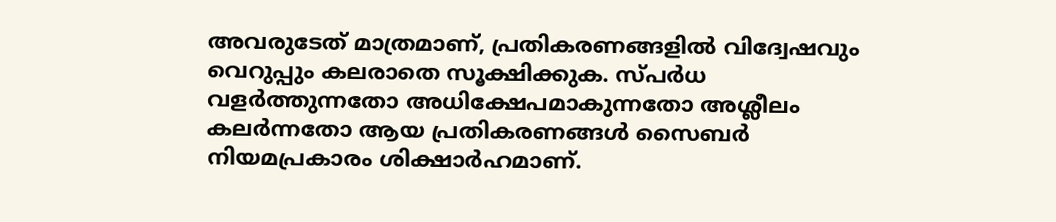അവരുടേത് മാത്രമാണ്, പ്രതികരണങ്ങളിൽ വിദ്വേഷവും വെറുപ്പും കലരാതെ സൂക്ഷിക്കുക. സ്പർധ വളർത്തുന്നതോ അധിക്ഷേപമാകുന്നതോ അശ്ലീലം കലർന്നതോ ആയ പ്രതികരണങ്ങൾ സൈബർ നിയമപ്രകാരം ശിക്ഷാർഹമാണ്.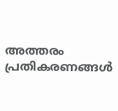അത്തരം പ്രതികരണങ്ങൾ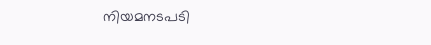നിയമനടപടി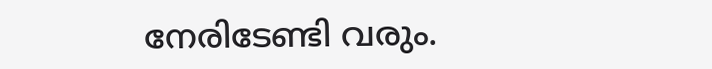നേരിടേണ്ടി വരും.